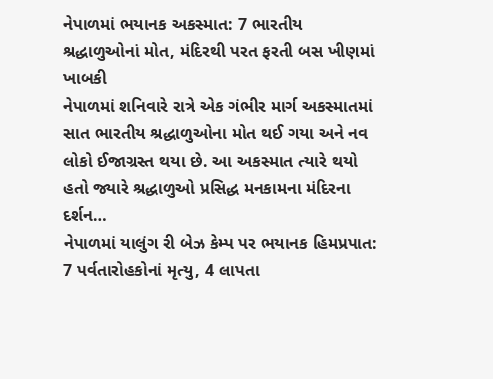નેપાળમાં ભયાનક અકસ્માત: 7 ભારતીય શ્રદ્ધાળુઓનાં મોત, મંદિરથી પરત ફરતી બસ ખીણમાં ખાબકી
નેપાળમાં શનિવારે રાત્રે એક ગંભીર માર્ગ અકસ્માતમાં સાત ભારતીય શ્રદ્ધાળુઓના મોત થઈ ગયા અને નવ લોકો ઈજાગ્રસ્ત થયા છે. આ અકસ્માત ત્યારે થયો હતો જ્યારે શ્રદ્ધાળુઓ પ્રસિદ્ધ મનકામના મંદિરના દર્શન…
નેપાળમાં યાલુંગ રી બેઝ કેમ્પ પર ભયાનક હિમપ્રપાત: 7 પર્વતારોહકોનાં મૃત્યુ, 4 લાપતા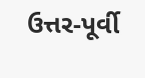ઉત્તર-પૂર્વી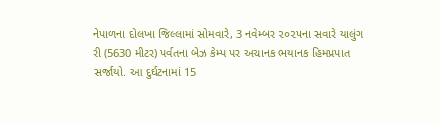નેપાળના દોલખા જિલ્લામાં સોમવારે, 3 નવેમ્બર ૨૦૨૫ના સવારે યાલુંગ રી (5630 મીટર) પર્વતના બેઝ કેમ્પ પર અચાનક ભયાનક હિમપ્રપાત સર્જાયો. આ દુર્ઘટનામાં 15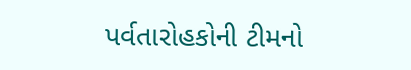પર્વતારોહકોની ટીમનો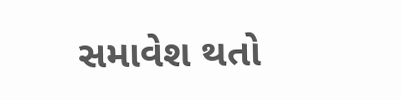સમાવેશ થતો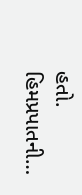હતો. હિમપ્રપાતની…